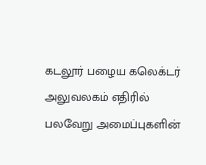கடலூர் பழைய கலெக்டர் அலுவலகம் எதிரில் பலவேறு அமைப்புகளின்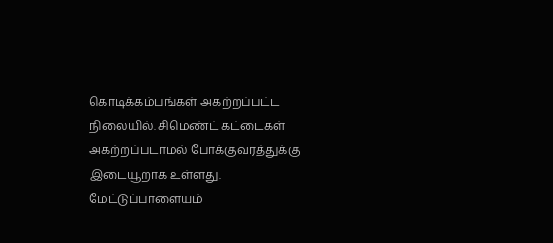கொடிக்கம்பங்கள் அகற்றப்பட்ட நிலையில். சிமெண்ட் கட்டைகள் அகற்றப்படாமல் போக்குவரத்துக்கு இடையூறாக உள்ளது.
மேட்டுப்பாளையம்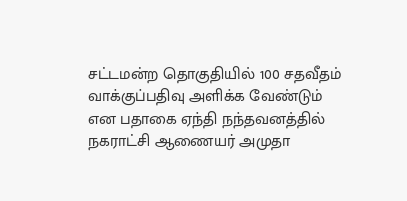சட்டமன்ற தொகுதியில் 100 சதவீதம் வாக்குப்பதிவு அளிக்க வேண்டும் என பதாகை ஏந்தி நந்தவனத்தில் நகராட்சி ஆணையர் அமுதா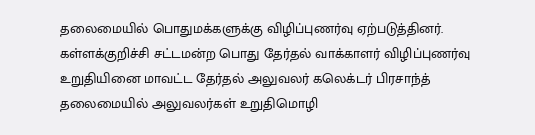தலைமையில் பொதுமக்களுக்கு விழிப்புணர்வு ஏற்படுத்தினர்.
கள்ளக்குறிச்சி சட்டமன்ற பொது தேர்தல் வாக்காளர் விழிப்புணர்வு உறுதியினை மாவட்ட தேர்தல் அலுவலர் கலெக்டர் பிரசாந்த் தலைமையில் அலுவலர்கள் உறுதிமொழி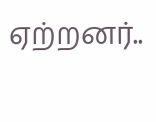ஏற்றனர்..